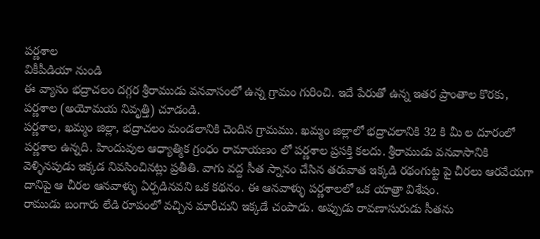పర్ణశాల
వికీపీడియా నుండి
ఈ వ్యాసం భద్రాచలం దగ్గర శ్రీరాముడు వనవాసంలో ఉన్న గ్రామం గురించి. ఇదే పేరుతో ఉన్న ఇతర ప్రాంతాల కొరకు, పర్ణశాల (అయోమయ నివృత్తి) చూడండి.
పర్ణశాల, ఖమ్మం జిల్లా, భద్రాచలం మండలానికి చెందిన గ్రామము. ఖమ్మం జిల్లాలో భద్రాచలానికి 32 కి మీ ల దూరంలో పర్ణశాల ఉన్నది. హిందువుల ఆధ్యాత్మిక గ్రంధం రామాయణం లో పర్ణశాల ప్రసక్తి కలదు. శ్రీరాముడు వనవాసానికి వెళ్ళినపుడు ఇక్కడ నివసించినట్లు ప్రతీతి. వాగు వద్ద సీత స్నానం చేసిన తరువాత ఇక్కడి రథంగుట్ట పై చీరలు ఆరవేయగా దానిపై ఆ చీరల ఆనవాళ్ళు ఏర్పడినవని ఒక కథనం. ఈ ఆనవాళ్ళు పర్ణశాలలో ఒక యాత్రా విశేషం.
రాముడు బంగారు లేడి రూపంలో వచ్చిన మారీచుని ఇక్కడే చంపాడు. అప్పుడు రావణాసురుడు సీతను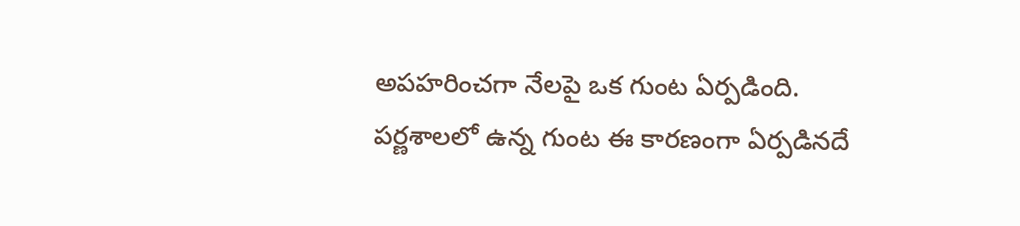అపహరించగా నేలపై ఒక గుంట ఏర్పడింది. పర్ణశాలలో ఉన్న గుంట ఈ కారణంగా ఏర్పడినదే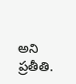అని ప్రతీతి.